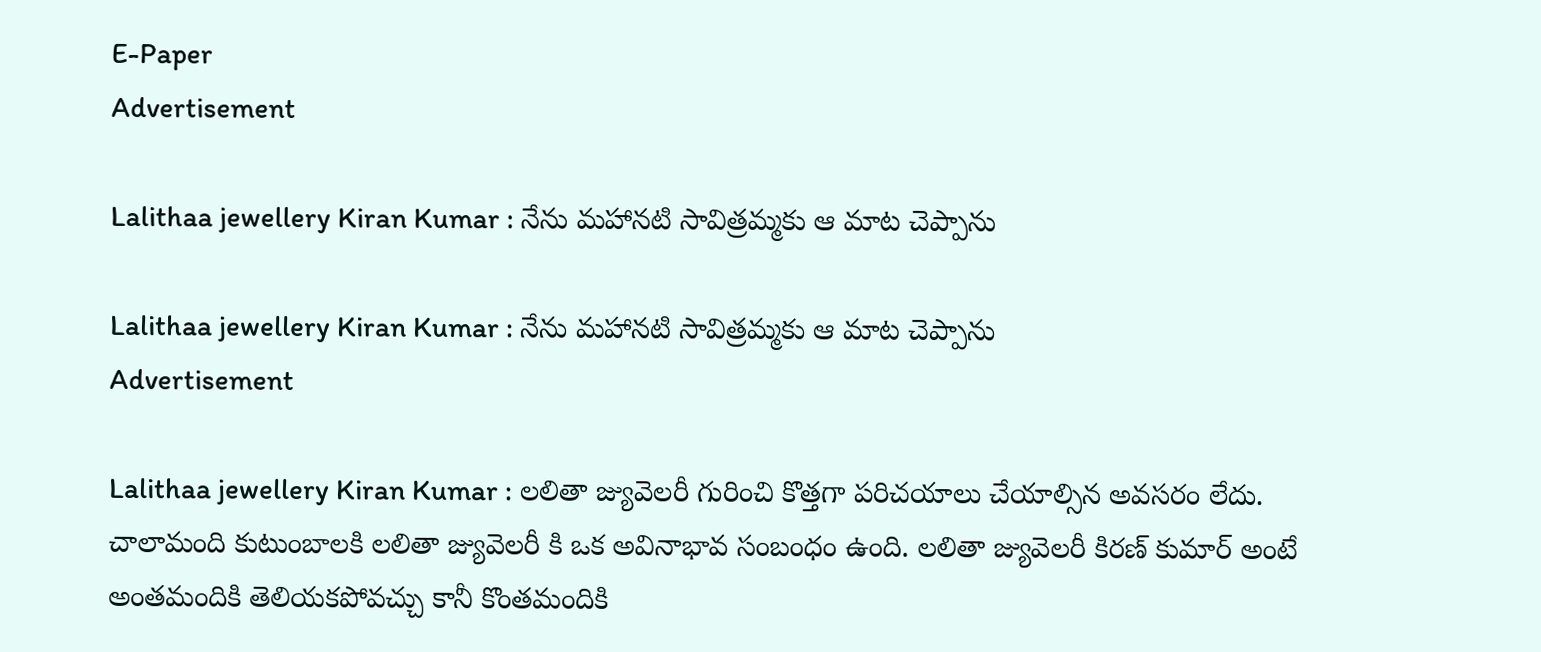E-Paper
Advertisement

Lalithaa jewellery Kiran Kumar : నేను మహానటి సావిత్రమ్మకు ఆ మాట చెప్పాను

Lalithaa jewellery Kiran Kumar : నేను మహానటి సావిత్రమ్మకు ఆ మాట చెప్పాను
Advertisement

Lalithaa jewellery Kiran Kumar : లలితా జ్యువెలరీ గురించి కొత్తగా పరిచయాలు చేయాల్సిన అవసరం లేదు. చాలామంది కుటుంబాలకి లలితా జ్యువెలరీ కి ఒక అవినాభావ సంబంధం ఉంది. లలితా జ్యువెలరీ కిరణ్ కుమార్ అంటే అంతమందికి తెలియకపోవచ్చు కానీ కొంతమందికి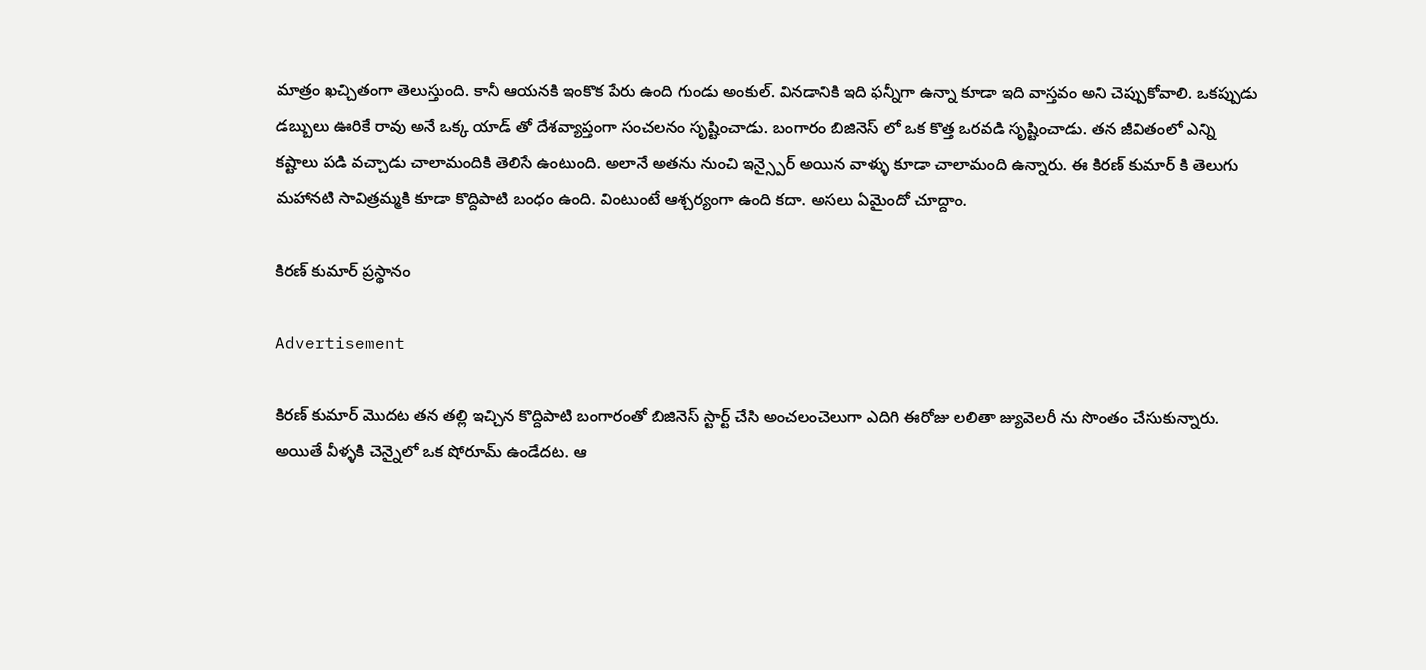మాత్రం ఖచ్చితంగా తెలుస్తుంది. కానీ ఆయనకి ఇంకొక పేరు ఉంది గుండు అంకుల్. వినడానికి ఇది ఫన్నీగా ఉన్నా కూడా ఇది వాస్తవం అని చెప్పుకోవాలి. ఒకప్పుడు డబ్బులు ఊరికే రావు అనే ఒక్క యాడ్ తో దేశవ్యాప్తంగా సంచలనం సృష్టించాడు. బంగారం బిజినెస్ లో ఒక కొత్త ఒరవడి సృష్టించాడు. తన జీవితంలో ఎన్ని కష్టాలు పడి వచ్చాడు చాలామందికి తెలిసే ఉంటుంది. అలానే అతను నుంచి ఇన్స్పైర్ అయిన వాళ్ళు కూడా చాలామంది ఉన్నారు. ఈ కిరణ్ కుమార్ కి తెలుగు మహానటి సావిత్రమ్మకి కూడా కొద్దిపాటి బంధం ఉంది. వింటుంటే ఆశ్చర్యంగా ఉంది కదా. అసలు ఏమైందో చూద్దాం.

కిరణ్ కుమార్ ప్రస్థానం

Advertisement

కిరణ్ కుమార్ మొదట తన తల్లి ఇచ్చిన కొద్దిపాటి బంగారంతో బిజినెస్ స్టార్ట్ చేసి అంచలంచెలుగా ఎదిగి ఈరోజు లలితా జ్యువెలరీ ను సొంతం చేసుకున్నారు. అయితే వీళ్ళకి చెన్నైలో ఒక షోరూమ్ ఉండేదట. ఆ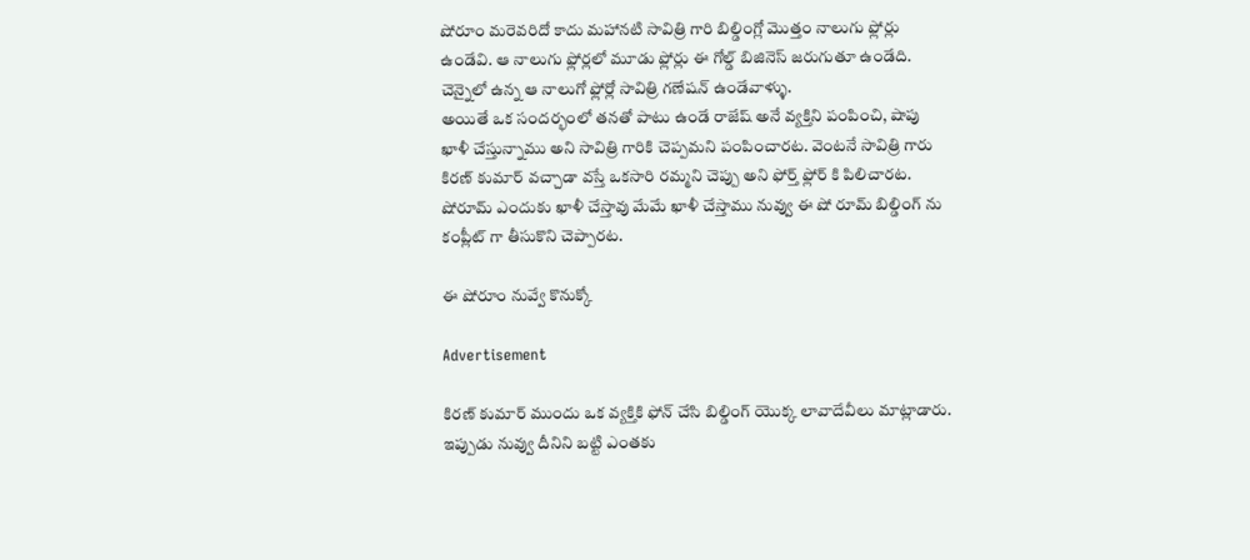షోరూం మరెవరిదో కాదు మహానటి సావిత్రి గారి బిల్డింగ్లో మొత్తం నాలుగు ఫ్లోర్లు ఉండేవి. ఆ నాలుగు ఫ్లోర్లలో మూడు ఫ్లోర్లు ఈ గోల్డ్ బిజినెస్ జరుగుతూ ఉండేది. చెన్నైలో ఉన్న ఆ నాలుగో ఫ్లోర్లో సావిత్రి గణేషన్ ఉండేవాళ్ళు.
అయితే ఒక సందర్భంలో తనతో పాటు ఉండే రాజేష్ అనే వ్యక్తిని పంపించి, షాపు ఖాళీ చేస్తున్నాము అని సావిత్రి గారికి చెప్పమని పంపించారట. వెంటనే సావిత్రి గారు కిరణ్ కుమార్ వచ్చాడా వస్తే ఒకసారి రమ్మని చెప్పు అని ఫోర్త్ ఫ్లోర్ కి పిలిచారట. షోరూమ్ ఎందుకు ఖాళీ చేస్తావు మేమే ఖాళీ చేస్తాము నువ్వు ఈ షో రూమ్ బిల్డింగ్ ను కంప్లీట్ గా తీసుకొని చెప్పారట.

ఈ షోరూం నువ్వే కొనుక్కో

Advertisement

కిరణ్ కుమార్ ముందు ఒక వ్యక్తికి ఫోన్ చేసి బిల్డింగ్ యొక్క లావాదేవీలు మాట్లాడారు. ఇప్పుడు నువ్వు దీనిని బట్టి ఎంతకు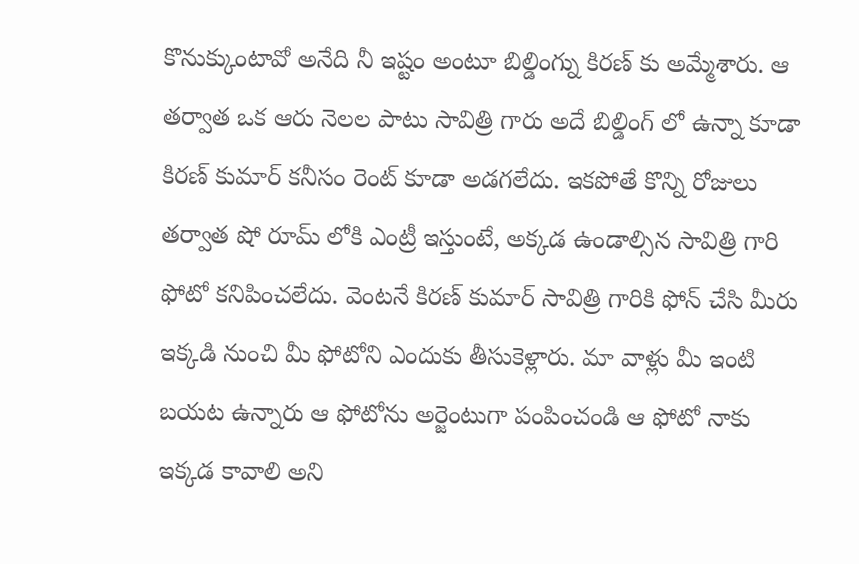కొనుక్కుంటావో అనేది నీ ఇష్టం అంటూ బిల్డింగ్ను కిరణ్ కు అమ్మేశారు. ఆ తర్వాత ఒక ఆరు నెలల పాటు సావిత్రి గారు అదే బిల్డింగ్ లో ఉన్నా కూడా కిరణ్ కుమార్ కనీసం రెంట్ కూడా అడగలేదు. ఇకపోతే కొన్ని రోజులు తర్వాత షో రూమ్ లోకి ఎంట్రీ ఇస్తుంటే, అక్కడ ఉండాల్సిన సావిత్రి గారి ఫోటో కనిపించలేదు. వెంటనే కిరణ్ కుమార్ సావిత్రి గారికి ఫోన్ చేసి మీరు ఇక్కడి నుంచి మీ ఫోటోని ఎందుకు తీసుకెళ్లారు. మా వాళ్లు మీ ఇంటి బయట ఉన్నారు ఆ ఫోటోను అర్జెంటుగా పంపించండి ఆ ఫోటో నాకు ఇక్కడ కావాలి అని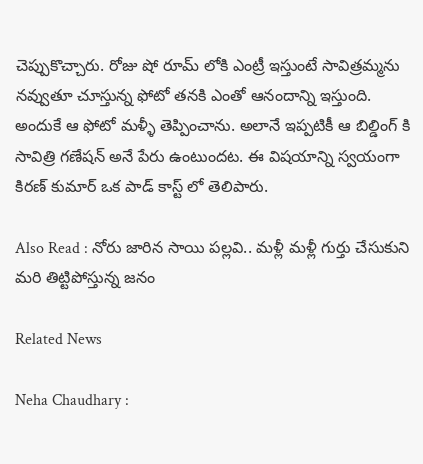చెప్పుకొచ్చారు. రోజు షో రూమ్ లోకి ఎంట్రీ ఇస్తుంటే సావిత్రమ్మను నవ్వుతూ చూస్తున్న ఫోటో తనకి ఎంతో ఆనందాన్ని ఇస్తుంది. అందుకే ఆ ఫోటో మళ్ళీ తెప్పించాను. అలానే ఇప్పటికీ ఆ బిల్డింగ్ కి సావిత్రి గణేషన్ అనే పేరు ఉంటుందట. ఈ విషయాన్ని స్వయంగా కిరణ్ కుమార్ ఒక పాడ్ కాస్ట్ లో తెలిపారు.

Also Read : నోరు జారిన సాయి పల్లవి.. మళ్లీ మళ్లీ గుర్తు చేసుకుని మరి తిట్టిపోస్తున్న జనం

Related News

Neha Chaudhary :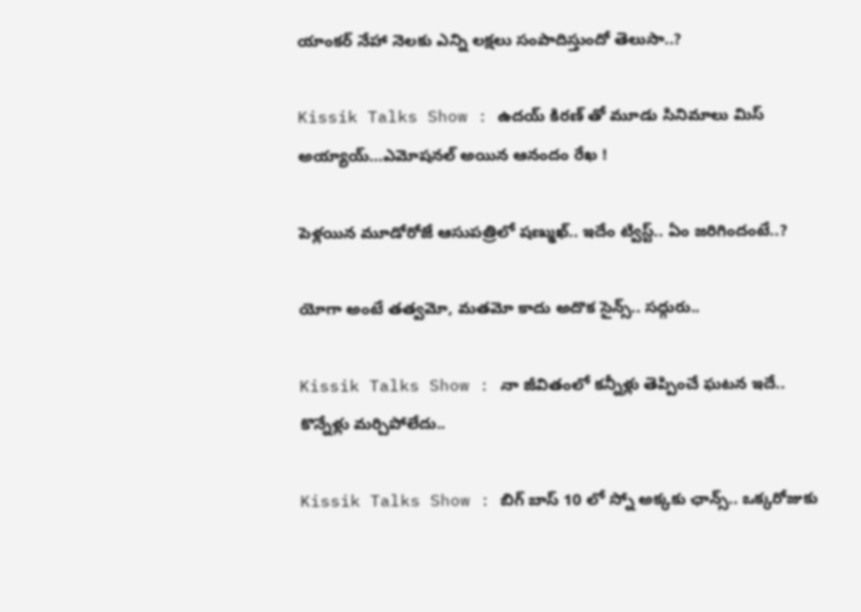యాంకర్ నేహా నెలకు ఎన్ని లక్షలు సంపాదిస్తుందో తెలుసా..?

Kissik Talks Show : ఉదయ్ కిరణ్ తో మూడు సినిమాలు మిస్ అయ్యాయ్…ఎమోషనల్ అయిన ఆనందం రేఖ !

పెళ్లయిన మూడోరోజే ఆసుపత్రిలో షణ్ముఖ్.. ఇదేం ట్విస్ట్.. ఏం జరిగిందంటే..?

యోగా అంటే తత్వమో, మతమో కాదు అదొక సైన్స్.. సద్గురు..

Kissik Talks Show : నా జీవితంలో కన్నీళ్లు తెప్పించే ఘటన ఇదే.. కొన్నేళ్లు మర్చిపోలేదు..

Kissik Talks Show : బిగ్ బాస్ 10 లో స్నో అక్కకు ఛాన్స్.. ఒక్కరోజుకు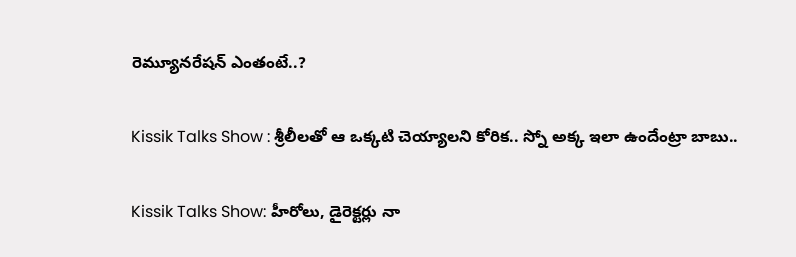రెమ్యూనరేషన్ ఎంతంటే..?

Kissik Talks Show : శ్రీలీలతో ఆ ఒక్కటి చెయ్యాలని కోరిక.. స్నో అక్క ఇలా ఉందేంట్రా బాబు..

Kissik Talks Show: హీరోలు, డైరెక్టర్లు నా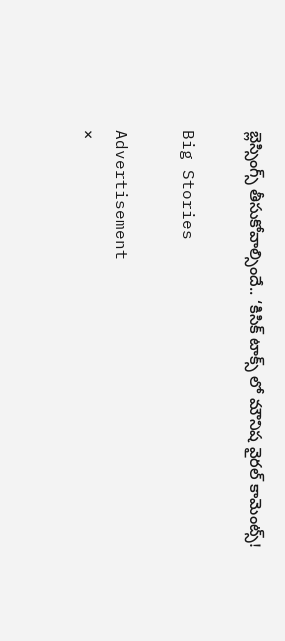బ్లెస్సింగ్స్ తీసుకోవాల్సిందే.. ‘కిసిక్ టాక్స్ లో మౌనిష వైరల్ కామెంట్స్!

Big Stories

Advertisement
×